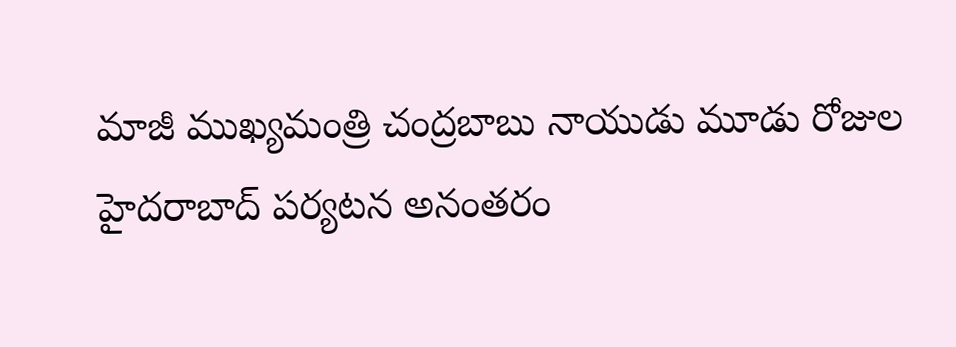మాజీ ముఖ్యమంత్రి చంద్రబాబు నాయుడు మూడు రోజుల హైదరాబాద్ పర్యటన అనంతరం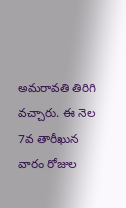అమరావతి తిరిగి వచ్చారు. ఈ నెల 7వ తారీఖున వారం రోజుల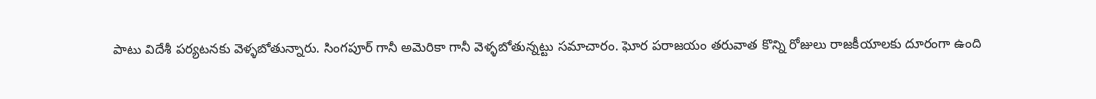పాటు విదేశీ పర్యటనకు వెళ్ళబోతున్నారు. సింగపూర్ గానీ అమెరికా గానీ వెళ్ళబోతున్నట్టు సమాచారం. ఘోర పరాజయం తరువాత కొన్ని రోజులు రాజకీయాలకు దూరంగా ఉంది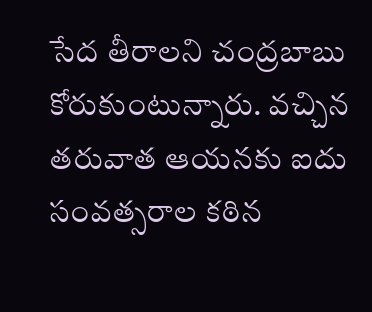సేద తీరాలని చంద్రబాబు కోరుకుంటున్నారు. వచ్చిన తరువాత ఆయనకు ఐదు సంవత్సరాల కఠిన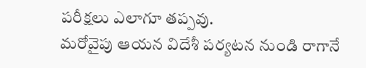పరీక్షలు ఎలాగూ తప్పవు.
మరోవైపు ఆయన విదేశీ పర్యటన నుండి రాగానే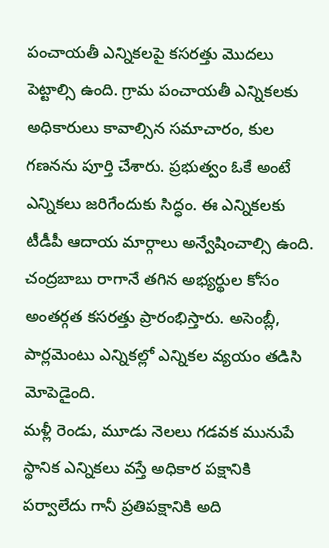పంచాయతీ ఎన్నికలపై కసరత్తు మొదలు పెట్టాల్సి ఉంది. గ్రామ పంచాయతీ ఎన్నికలకు అధికారులు కావాల్సిన సమాచారం, కుల గణనను పూర్తి చేశారు. ప్రభుత్వం ఓకే అంటే ఎన్నికలు జరిగేందుకు సిద్ధం. ఈ ఎన్నికలకు టీడీపీ ఆదాయ మార్గాలు అన్వేషించాల్సి ఉంది. చంద్రబాబు రాగానే తగిన అభ్యర్థుల కోసం అంతర్గత కసరత్తు ప్రారంభిస్తారు. అసెంబ్లీ, పార్లమెంటు ఎన్నికల్లో ఎన్నికల వ్యయం తడిసి మోపెడైంది.
మళ్లీ రెండు, మూడు నెలలు గడవక మునుపే స్థానిక ఎన్నికలు వస్తే అధికార పక్షానికి పర్వాలేదు గానీ ప్రతిపక్షానికి అది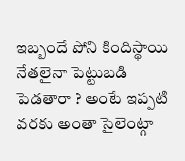ఇబ్బందే పోని కిందిస్థాయి నేతలైనా పెట్టుబడి పెడతారా ? అంటే ఇప్పటి వరకు అంతా సైలెంట్గా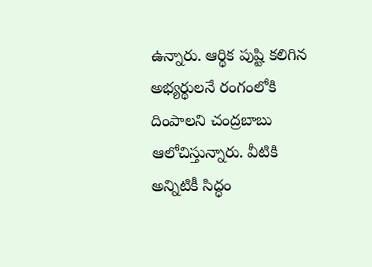ఉన్నారు. ఆర్థిక పుష్టి కలిగిన అభ్యర్థులనే రంగంలోకి దింపాలని చంద్రబాబు ఆలోచిస్తున్నారు. వీటికి అన్నిటికీ సిద్ధం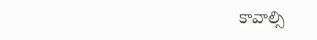కావాల్సి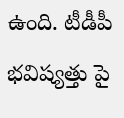ఉంది. టీడీపీ భవిష్యత్తు పై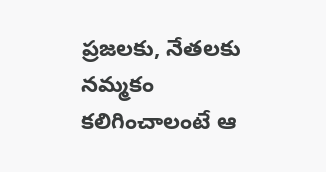ప్రజలకు, నేతలకు నమ్మకం కలిగించాలంటే ఆ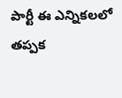పార్టీ ఈ ఎన్నికలలో తప్పక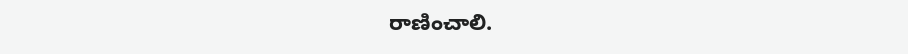రాణించాలి.